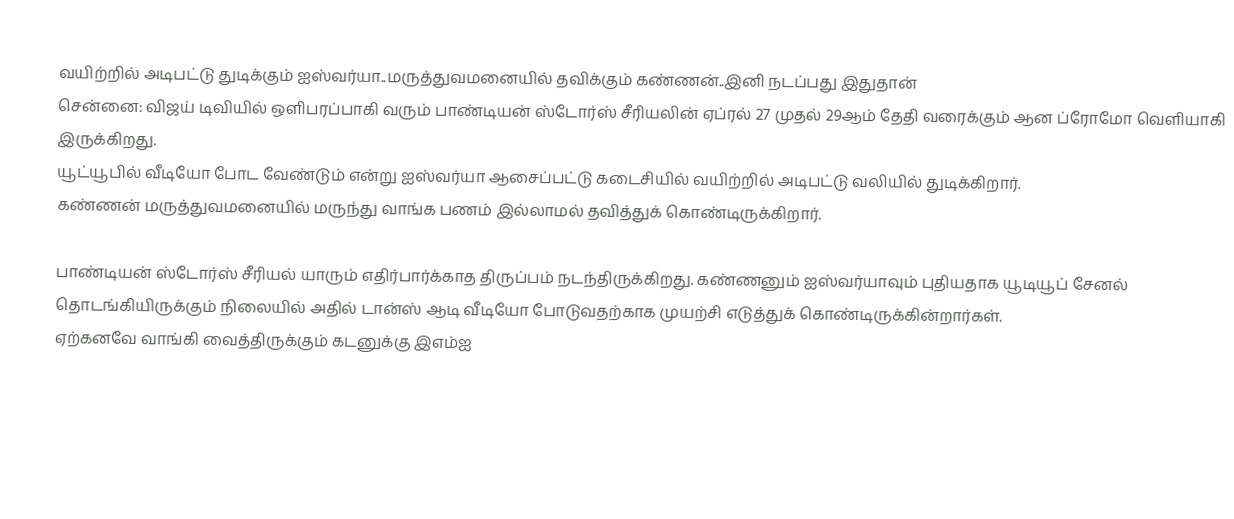வயிற்றில் அடிபட்டு துடிக்கும் ஐஸ்வர்யா..மருத்துவமனையில் தவிக்கும் கண்ணன்..இனி நடப்பது இதுதான்
சென்னை: விஜய் டிவியில் ஒளிபரப்பாகி வரும் பாண்டியன் ஸ்டோர்ஸ் சீரியலின் ஏப்ரல் 27 முதல் 29ஆம் தேதி வரைக்கும் ஆன ப்ரோமோ வெளியாகி இருக்கிறது.
யூட்யூபில் வீடியோ போட வேண்டும் என்று ஐஸ்வர்யா ஆசைப்பட்டு கடைசியில் வயிற்றில் அடிபட்டு வலியில் துடிக்கிறார்.
கண்ணன் மருத்துவமனையில் மருந்து வாங்க பணம் இல்லாமல் தவித்துக் கொண்டிருக்கிறார்.

பாண்டியன் ஸ்டோர்ஸ் சீரியல் யாரும் எதிர்பார்க்காத திருப்பம் நடந்திருக்கிறது. கண்ணனும் ஐஸ்வர்யாவும் புதியதாக யூடியூப் சேனல் தொடங்கியிருக்கும் நிலையில் அதில் டான்ஸ் ஆடி வீடியோ போடுவதற்காக முயற்சி எடுத்துக் கொண்டிருக்கின்றார்கள்.
ஏற்கனவே வாங்கி வைத்திருக்கும் கடனுக்கு இஎம்ஐ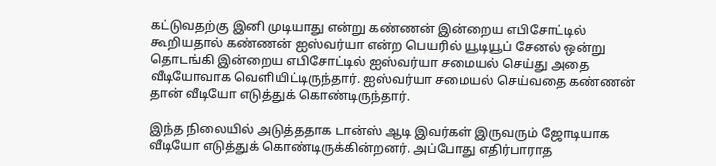கட்டுவதற்கு இனி முடியாது என்று கண்ணன் இன்றைய எபிசோட்டில் கூறியதால் கண்ணன் ஐஸ்வர்யா என்ற பெயரில் யூடியூப் சேனல் ஒன்று தொடங்கி இன்றைய எபிசோட்டில் ஐஸ்வர்யா சமையல் செய்து அதை வீடியோவாக வெளியிட்டிருந்தார். ஐஸ்வர்யா சமையல் செய்வதை கண்ணன் தான் வீடியோ எடுத்துக் கொண்டிருந்தார்.

இந்த நிலையில் அடுத்ததாக டான்ஸ் ஆடி இவர்கள் இருவரும் ஜோடியாக வீடியோ எடுத்துக் கொண்டிருக்கின்றனர். அப்போது எதிர்பாராத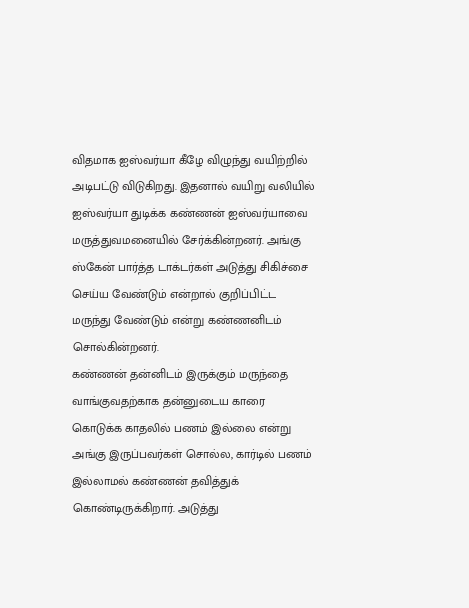விதமாக ஐஸ்வர்யா கீழே விழுந்து வயிற்றில் அடிபட்டு விடுகிறது. இதனால் வயிறு வலியில் ஐஸ்வர்யா துடிக்க கண்ணன் ஐஸ்வர்யாவை மருத்துவமனையில் சேர்க்கின்றனர். அங்கு ஸ்கேன் பார்த்த டாக்டர்கள் அடுத்து சிகிச்சை செய்ய வேண்டும் என்றால் குறிப்பிட்ட மருந்து வேண்டும் என்று கண்ணனிடம் சொல்கின்றனர்.
கண்ணன் தன்னிடம் இருக்கும் மருந்தை வாங்குவதற்காக தன்னுடைய காரை கொடுக்க காதலில் பணம் இல்லை என்று அங்கு இருப்பவர்கள் சொல்ல, கார்டில் பணம் இல்லாமல் கண்ணன் தவித்துக் கொண்டிருக்கிறார். அடுத்து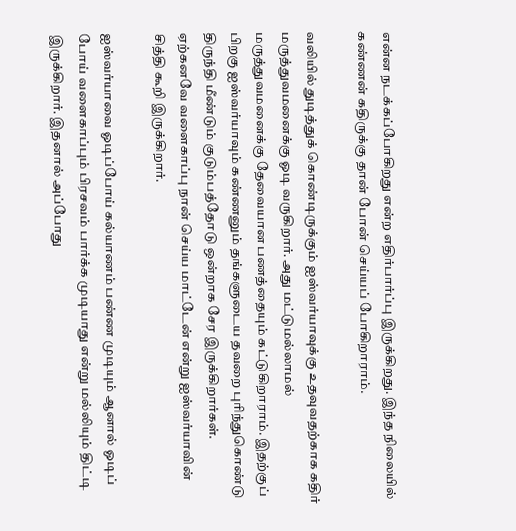என்ன நடக்கப்போகிறது என்ற எதிர்பார்ப்பு இருக்கிறது. இந்த நிலையில் கண்ணன் கதிருக்கு தான் போன் செய்யப் போகிறாராம்.

வலியில் துடித்துக் கொண்டிருக்கும் ஐஸ்வர்யாவுக்கு உதவுவதற்காக கதிர் மருத்துவமனைக்கு ஓடி வருகிறார். அது மட்டுமல்லாமல் மருத்துவமனைக்கு தேவையான பணத்தையும் கட்டுகிறாராம். இதற்குப் பிறகு ஐஸ்வர்யாவும் கண்ணனும் தங்களுடைய தவறை புரிந்துகொண்டு திருந்தி மீண்டும் குடும்பத்தோடு ஒன்றாக சேர இருக்கிறார்கள். ஏற்கனவே வளைகாப்பு நான் செய்ய மாட்டேன் என்று ஐஸ்வர்யாவின் சித்தி கூறி இருக்கிறார்.

ஐஸ்வர்யாவை ஓடிப்போய் கல்யாணம் பண்ண முடியும் ஆனால் ஓடிப் போய் வளைகாப்பும் பிரசவம் பார்க்க முடியாது என்று மல்லியும் திட்டி இருக்கிறார். இதனால் அப்போது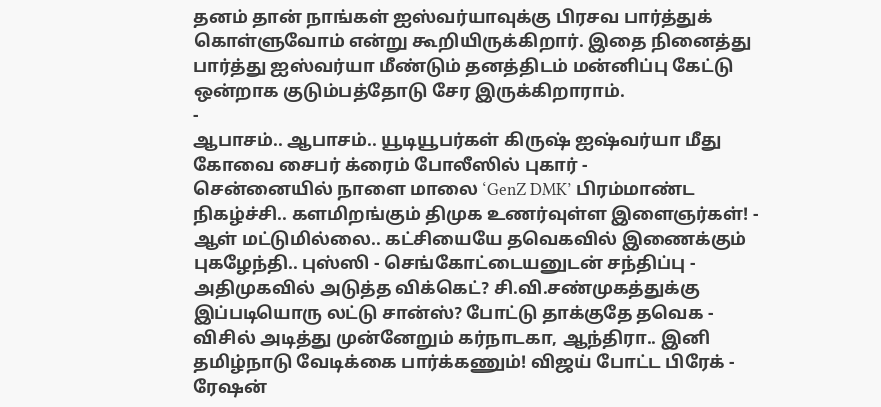தனம் தான் நாங்கள் ஐஸ்வர்யாவுக்கு பிரசவ பார்த்துக் கொள்ளுவோம் என்று கூறியிருக்கிறார். இதை நினைத்து பார்த்து ஐஸ்வர்யா மீண்டும் தனத்திடம் மன்னிப்பு கேட்டு ஒன்றாக குடும்பத்தோடு சேர இருக்கிறாராம்.
-
ஆபாசம்.. ஆபாசம்.. யூடியூபர்கள் கிருஷ் ஐஷ்வர்யா மீது கோவை சைபர் க்ரைம் போலீஸில் புகார் -
சென்னையில் நாளை மாலை ‘GenZ DMK’ பிரம்மாண்ட நிகழ்ச்சி.. களமிறங்கும் திமுக உணர்வுள்ள இளைஞர்கள்! -
ஆள் மட்டுமில்லை.. கட்சியையே தவெகவில் இணைக்கும் புகழேந்தி.. புஸ்ஸி - செங்கோட்டையனுடன் சந்திப்பு -
அதிமுகவில் அடுத்த விக்கெட்? சி.வி.சண்முகத்துக்கு இப்படியொரு லட்டு சான்ஸ்? போட்டு தாக்குதே தவெக -
விசில் அடித்து முன்னேறும் கர்நாடகா, ஆந்திரா.. இனி தமிழ்நாடு வேடிக்கை பார்க்கணும்! விஜய் போட்ட பிரேக் -
ரேஷன்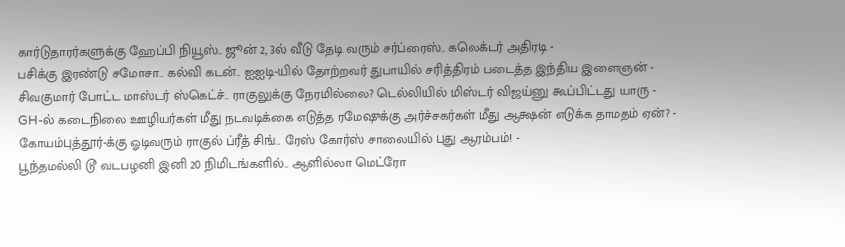கார்டுதாரர்களுக்கு ஹேப்பி நியூஸ்.. ஜூன் 2, 3ல் வீடு தேடி வரும் சர்ப்ரைஸ்.. கலெக்டர் அதிரடி -
பசிக்கு இரண்டு சமோசா.. கல்வி கடன்.. ஐஐடி-யில் தோற்றவர் துபாயில் சரித்திரம் படைத்த இந்திய இளைஞன் -
சிவகுமார் போட்ட மாஸ்டர் ஸ்கெட்ச்.. ராகுலுக்கு நேரமில்லை? டெல்லியில் மிஸ்டர் விஜய்னு கூப்பிட்டது யாரு -
GH-ல் கடைநிலை ஊழியர்கள் மீது நடவடிக்கை எடுத்த ரமேஷுக்கு அர்ச்சகர்கள் மீது ஆக்ஷன் எடுக்க தாமதம் ஏன்? -
கோயம்புத்தூர்-க்கு ஓடிவரும் ராகுல் ப்ரீத் சிங்.. ரேஸ் கோர்ஸ் சாலையில் புது ஆரம்பம்! -
பூந்தமல்லி டூ வடபழனி இனி 20 நிமிடங்களில்.. ஆளில்லா மெட்ரோ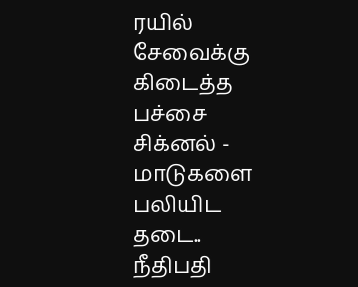ரயில் சேவைக்கு கிடைத்த பச்சை சிக்னல் -
மாடுகளை பலியிட தடை.. நீதிபதி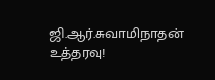ஜி.ஆர்.சுவாமிநாதன் உத்தரவு!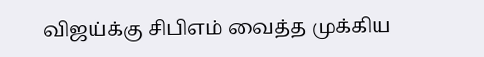விஜய்க்கு சிபிஎம் வைத்த முக்கிய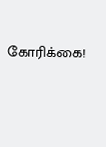கோரிக்கை!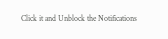Click it and Unblock the Notifications